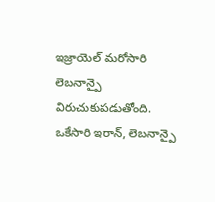ఇజ్రాయెల్ మరోసారి లెబనాన్పై విరుచుకుపడుతోంది. ఒకేసారి ఇరాన్, లెబనాన్పై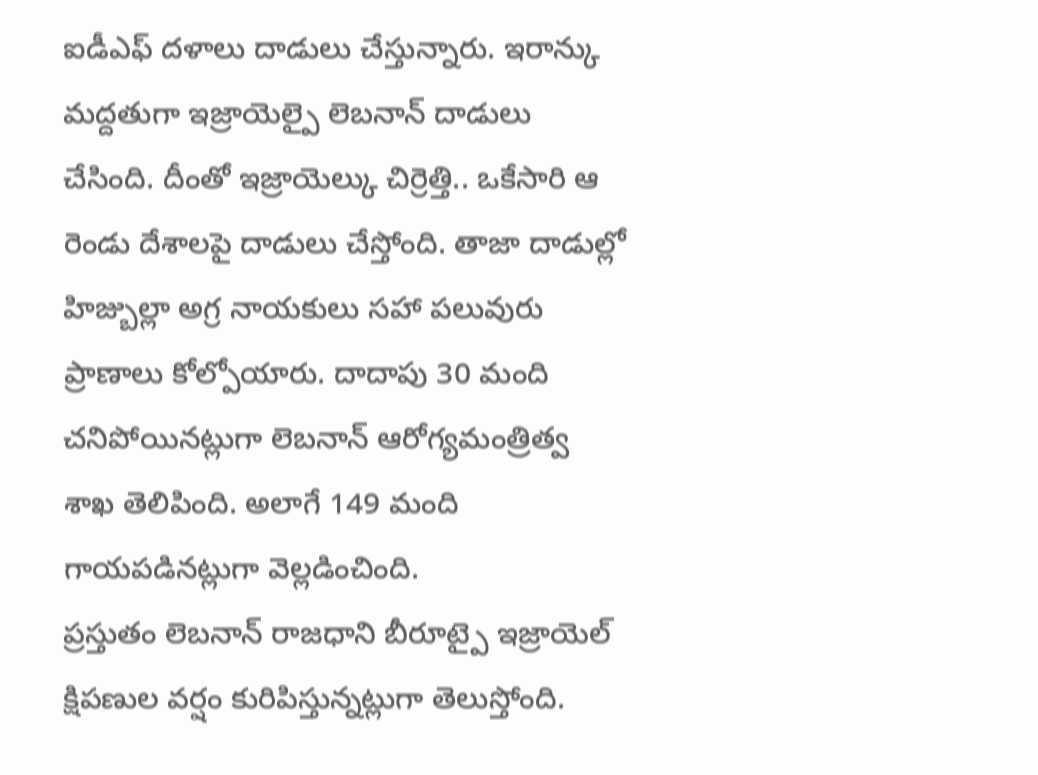ఐడీఎఫ్ దళాలు దాడులు చేస్తున్నారు. ఇరాన్కు మద్దతుగా ఇజ్రాయెల్పై లెబనాన్ దాడులు చేసింది. దీంతో ఇజ్రాయెల్కు చిర్రెత్తి.. ఒకేసారి ఆ రెండు దేశాలపై దాడులు చేస్తోంది. తాజా దాడుల్లో హిజ్బుల్లా అగ్ర నాయకులు సహా పలువురు ప్రాణాలు కోల్పోయారు. దాదాపు 30 మంది చనిపోయినట్లుగా లెబనాన్ ఆరోగ్యమంత్రిత్వ శాఖ తెలిపింది. అలాగే 149 మంది గాయపడినట్లుగా వెల్లడించింది.
ప్రస్తుతం లెబనాన్ రాజధాని బీరూట్పై ఇజ్రాయెల్ క్షిపణుల వర్షం కురిపిస్తున్నట్లుగా తెలుస్తోంది.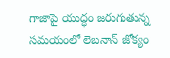గాజాపై యుద్ధం జరుగుతున్న సమయంలో లెబనాన్ జోక్యం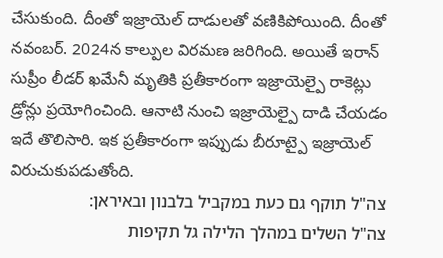చేసుకుంది. దీంతో ఇజ్రాయెల్ దాడులతో వణికిపోయింది. దీంతో నవంబర్. 2024న కాల్పుల విరమణ జరిగింది. అయితే ఇరాన్ సుప్రీం లీడర్ ఖమేనీ మృతికి ప్రతీకారంగా ఇజ్రాయెల్పై రాకెట్లు డ్రోన్లు ప్రయోగించింది. ఆనాటి నుంచి ఇజ్రాయెల్పై దాడి చేయడం ఇదే తొలిసారి. ఇక ప్రతీకారంగా ఇప్పుడు బీరూట్పై ఇజ్రాయెల్ విరుచుకుపడుతోంది.
צה"ל תוקף גם כעת במקביל בלבנון ובאיראן:
צה"ל השלים במהלך הלילה גל תקיפות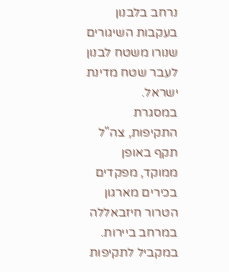נרחב בלבנון בעקבות השיגורים שנורו משטח לבנון לעבר שטח מדינת ישראל.
במסגרת התקיפות, צה"ל תקף באופן ממוקד, מפקדים בכירים מארגון הטרור חיזבאללה במרחב ביירות.
במקביל לתקיפות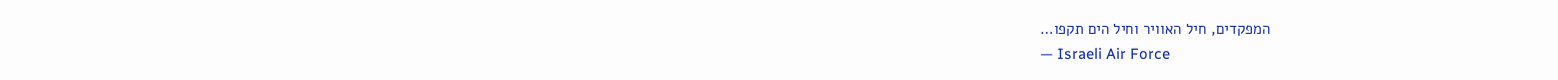המפקדים, חיל האוויר וחיל הים תקפו…
— Israeli Air Force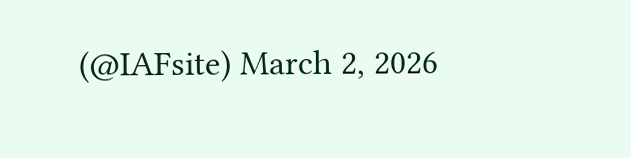(@IAFsite) March 2, 2026